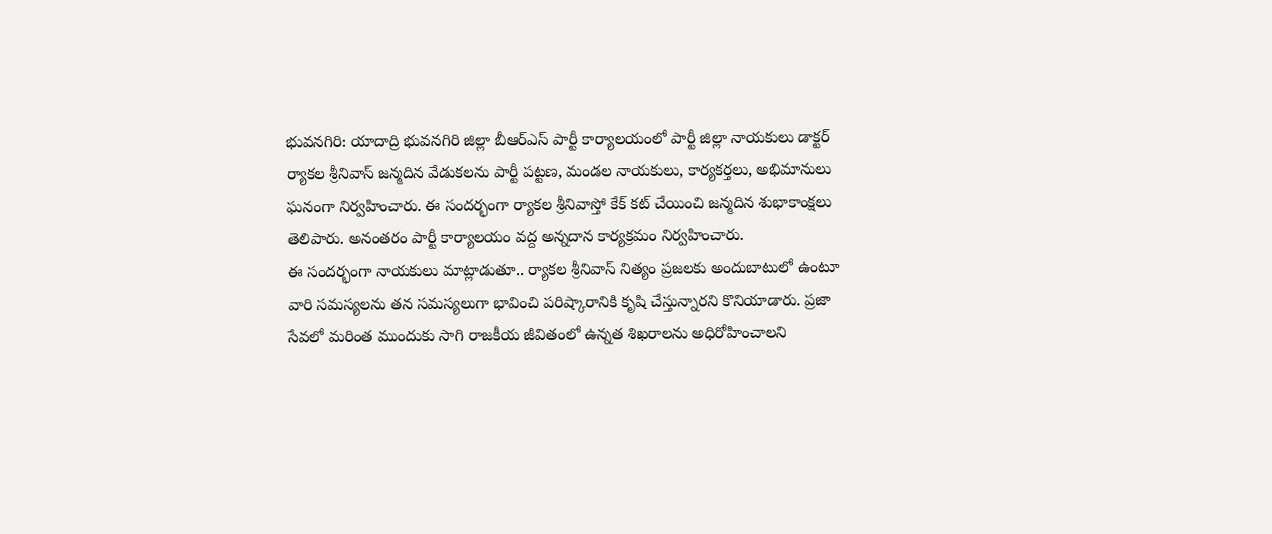భువనగిరి: యాదాద్రి భువనగిరి జిల్లా బీఆర్ఎస్ పార్టీ కార్యాలయంలో పార్టీ జిల్లా నాయకులు డాక్టర్ ర్యాకల శ్రీనివాస్ జన్మదిన వేడుకలను పార్టీ పట్టణ, మండల నాయకులు, కార్యకర్తలు, అభిమానులు ఘనంగా నిర్వహించారు. ఈ సందర్భంగా ర్యాకల శ్రీనివాస్తో కేక్ కట్ చేయించి జన్మదిన శుభాకాంక్షలు తెలిపారు. అనంతరం పార్టీ కార్యాలయం వద్ద అన్నదాన కార్యక్రమం నిర్వహించారు.
ఈ సందర్భంగా నాయకులు మాట్లాడుతూ.. ర్యాకల శ్రీనివాస్ నిత్యం ప్రజలకు అందుబాటులో ఉంటూ వారి సమస్యలను తన సమస్యలుగా భావించి పరిష్కారానికి కృషి చేస్తున్నారని కొనియాడారు. ప్రజా సేవలో మరింత ముందుకు సాగి రాజకీయ జీవితంలో ఉన్నత శిఖరాలను అధిరోహించాలని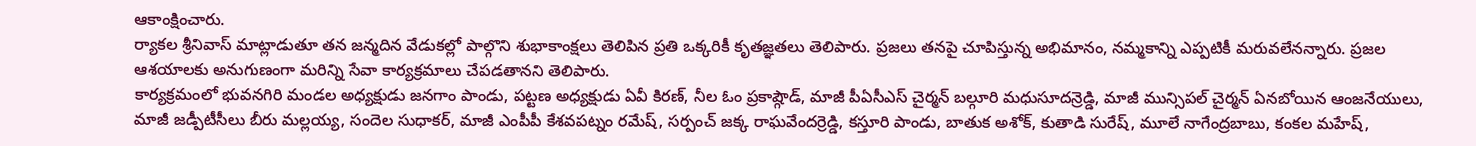ఆకాంక్షించారు.
ర్యాకల శ్రీనివాస్ మాట్లాడుతూ తన జన్మదిన వేడుకల్లో పాల్గొని శుభాకాంక్షలు తెలిపిన ప్రతి ఒక్కరికీ కృతజ్ఞతలు తెలిపారు. ప్రజలు తనపై చూపిస్తున్న అభిమానం, నమ్మకాన్ని ఎప్పటికీ మరువలేనన్నారు. ప్రజల ఆశయాలకు అనుగుణంగా మరిన్ని సేవా కార్యక్రమాలు చేపడతానని తెలిపారు.
కార్యక్రమంలో భువనగిరి మండల అధ్యక్షుడు జనగాం పాండు, పట్టణ అధ్యక్షుడు ఏవీ కిరణ్, నీల ఓం ప్రకాష్గౌడ్, మాజీ పీఏసీఎస్ చైర్మన్ బల్గూరి మధుసూదన్రెడ్డి, మాజీ మున్సిపల్ చైర్మన్ ఏనబోయిన ఆంజనేయులు, మాజీ జడ్పీటీసీలు బీరు మల్లయ్య, సందెల సుధాకర్, మాజీ ఎంపీపీ కేశవపట్నం రమేష్, సర్పంచ్ జక్క రాఘవేందర్రెడ్డి, కస్తూరి పాండు, బాతుక అశోక్, కుతాడి సురేష్, మూలే నాగేంద్రబాబు, కంకల మహేష్,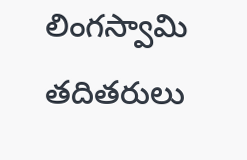లింగస్వామి తదితరులు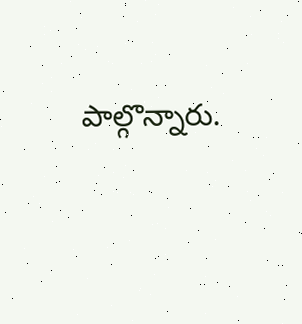పాల్గొన్నారు.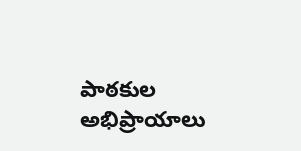పాఠకుల అభిప్రాయాలు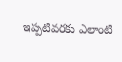ఇప్పటివరకు ఎలాంటి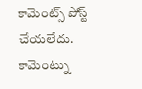కామెంట్స్ పోస్ట్ చేయలేదు.
కామెంట్ను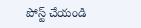పోస్ట్ చేయండి